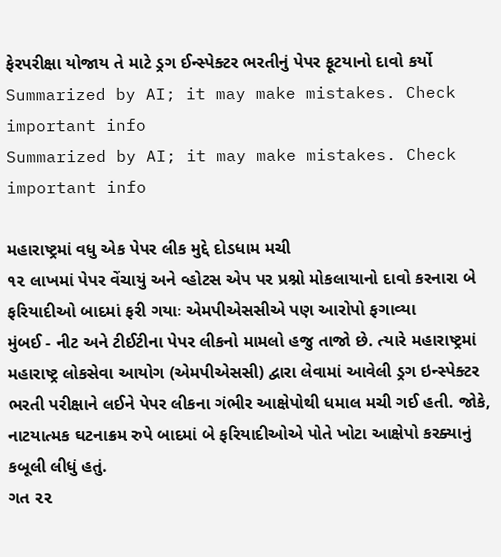ફેરપરીક્ષા યોજાય તે માટે ડ્રગ ઈન્સ્પેક્ટર ભરતીનું પેપર ફૂટયાનો દાવો કર્યો
Summarized by AI; it may make mistakes. Check important info
Summarized by AI; it may make mistakes. Check important info

મહારાષ્ટ્રમાં વધુ એક પેપર લીક મુદ્દે દોડધામ મચી
૧૨ લાખમાં પેપર વેંચાયું અને વ્હોટસ એપ પર પ્રશ્નો મોકલાયાનો દાવો કરનારા બે ફરિયાદીઓ બાદમાં ફરી ગયાઃ એમપીએસસીએ પણ આરોપો ફગાવ્યા
મુંબઈ - નીટ અને ટીઈટીના પેપર લીકનો મામલો હજુ તાજો છે. ત્યારે મહારાષ્ટ્રમાં મહારાષ્ટ્ર લોકસેવા આયોગ (એમપીએસસી) દ્વારા લેવામાં આવેલી ડ્રગ ઇન્સ્પેક્ટર ભરતી પરીક્ષાને લઈને પેપર લીકના ગંભીર આક્ષેપોથી ધમાલ મચી ગઈ હતી. જોકે, નાટયાત્મક ઘટનાક્રમ રુપે બાદમાં બે ફરિયાદીઓએ પોતે ખોટા આક્ષેપો કરક્યાનું કબૂલી લીધું હતું.
ગત ૨૨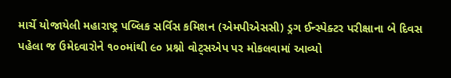માર્ચે યોજાયેલી મહારાષ્ટ્ર પબ્લિક સર્વિસ કમિશન (એમપીએસસી) ડ્રગ ઈન્સ્પેક્ટર પરીક્ષાના બે દિવસ પહેલા જ ઉમેદવારોને ૧૦૦માંથી ૯૦ પ્રશ્નો વોટ્સએપ પર મોકલવામાં આવ્યો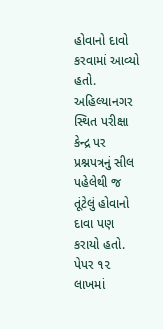હોવાનો દાવો કરવામાં આવ્યો હતો. અહિલ્યાનગર સ્થિત પરીક્ષા કેન્દ્ર પર પ્રશ્નપત્રનું સીલ પહેલેથી જ તૂંટેલું હોવાનો દાવા પણ કરાયો હતો. પેપર ૧૨ લાખમાં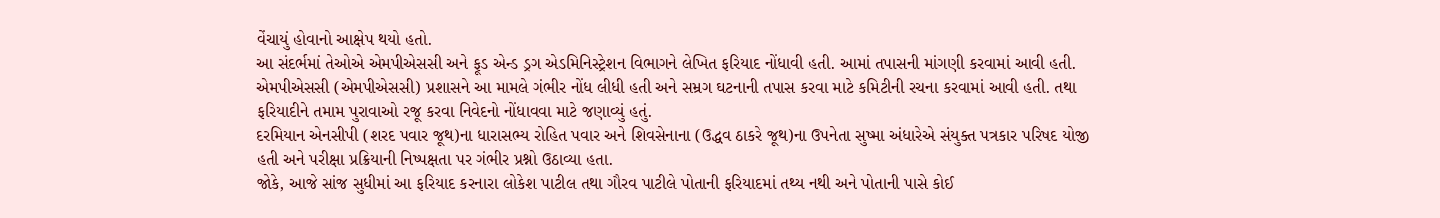વેંચાયું હોવાનો આક્ષેપ થયો હતો.
આ સંદર્ભમાં તેઓએ એમપીએસસી અને ફૂડ એન્ડ ડ્રગ એડમિનિસ્ટ્રેશન વિભાગને લેખિત ફરિયાદ નોંધાવી હતી. આમાં તપાસની માંગણી કરવામાં આવી હતી.
એમપીએસસી (એમપીએસસી) પ્રશાસને આ મામલે ગંભીર નોંધ લીધી હતી અને સમ્રગ ઘટનાની તપાસ કરવા માટે કમિટીની રચના કરવામાં આવી હતી. તથા ફરિયાદીને તમામ પુરાવાઓ રજૂ કરવા નિવેદનો નોંધાવવા માટે જણાવ્યું હતું.
દરમિયાન એનસીપી (શરદ પવાર જૂથ)ના ધારાસભ્ય રોહિત પવાર અને શિવસેનાના (ઉદ્ધવ ઠાકરે જૂથ)ના ઉપનેતા સુષ્મા અંધારેએ સંયુક્ત પત્રકાર પરિષદ યોજી હતી અને પરીક્ષા પ્રક્રિયાની નિષ્પક્ષતા પર ગંભીર પ્રશ્નો ઉઠાવ્યા હતા.
જોકે, આજે સાંજ સુધીમાં આ ફરિયાદ કરનારા લોકેશ પાટીલ તથા ગૌરવ પાટીલે પોતાની ફરિયાદમાં તથ્ય નથી અને પોતાની પાસે કોઈ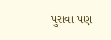પુરાવા પણ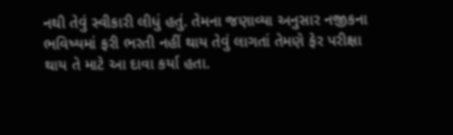નથી તેવું સ્વીકારી લીધું હતું. તેમના જણાવ્યા અનુસાર નજીકના ભવિષ્યમાં ફરી ભરતી નહીં થાય તેવું લાગતાં તેમણે ફેર પરીક્ષા થાય તે માટે આ દાવા કર્યા હતા.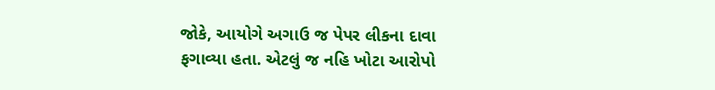જોકે, આયોગે અગાઉ જ પેપર લીકના દાવા ફગાવ્યા હતા. એટલું જ નહિ ખોટા આરોપો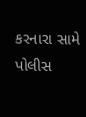કરનારા સામે પોલીસ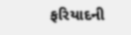ફરિયાદની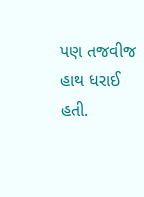પણ તજવીજ હાથ ધરાઈ હતી.